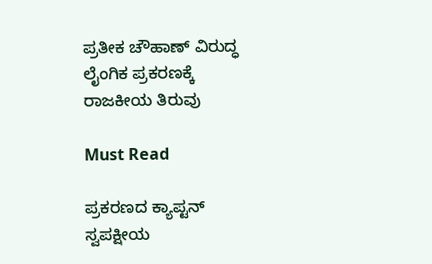ಪ್ರತೀಕ ಚೌಹಾಣ್ ವಿರುದ್ಧ ಲೈಂಗಿಕ ಪ್ರಕರಣಕ್ಕೆ ರಾಜಕೀಯ ತಿರುವು

Must Read

ಪ್ರಕರಣದ ಕ್ಯಾಪ್ಟನ್ ಸ್ವಪಕ್ಷೀಯ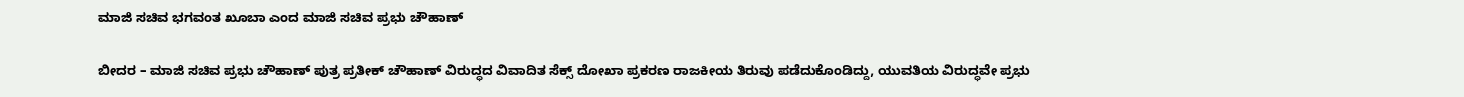ಮಾಜಿ ಸಚಿವ ಭಗವಂತ ಖೂಬಾ ಎಂದ ಮಾಜಿ ಸಚಿವ ಪ್ರಭು ಚೌಹಾಣ್

ಬೀದರ – ಮಾಜಿ ಸಚಿವ ಪ್ರಭು ಚೌಹಾಣ್ ಪುತ್ರ ಪ್ರತೀಕ್ ಚೌಹಾಣ್ ವಿರುದ್ಧದ ವಿವಾದಿತ ಸೆಕ್ಸ್ ದೋಖಾ ಪ್ರಕರಣ ರಾಜಕೀಯ ತಿರುವು ಪಡೆದುಕೊಂಡಿದ್ದು, ಯುವತಿಯ ವಿರುದ್ಧವೇ ಪ್ರಭು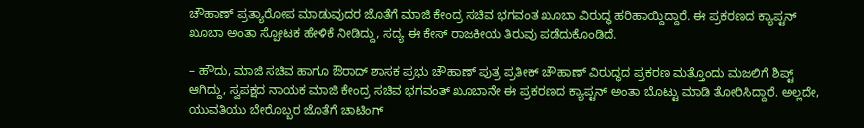ಚೌಹಾಣ್ ಪ್ರತ್ಯಾರೋಪ ಮಾಡುವುದರ ಜೊತೆಗೆ ಮಾಜಿ ಕೇಂದ್ರ ಸಚಿವ ಭಗವಂತ ಖೂಬಾ ವಿರುದ್ಧ ಹರಿಹಾಯ್ದಿದ್ದಾರೆ. ಈ ಪ್ರಕರಣದ ಕ್ಯಾಪ್ಟನ್ ಖೂಬಾ ಅಂತಾ ಸ್ಪೋಟಕ ಹೇಳಿಕೆ ನೀಡಿದ್ದು, ಸದ್ಯ ಈ ಕೇಸ್ ರಾಜಕೀಯ ತಿರುವು‌ ಪಡೆದುಕೊಂಡಿದೆ.

– ಹೌದು, ಮಾಜಿ ಸಚಿವ ಹಾಗೂ ಔರಾದ್ ಶಾಸಕ ಪ್ರಭು ಚೌಹಾಣ್ ಪುತ್ರ ಪ್ರತೀಕ್ ಚೌಹಾಣ್ ವಿರುದ್ಧದ ಪ್ರಕರಣ ಮತ್ತೊಂದು ಮಜಲಿಗೆ ಶಿಪ್ಟ್ ಆಗಿದ್ದು, ಸ್ವಪಕ್ಷದ ನಾಯಕ ಮಾಜಿ ಕೇಂದ್ರ ಸಚಿವ ಭಗವಂತ್‌ ಖೂಬಾನೇ ಈ ಪ್ರಕರಣದ ಕ್ಯಾಪ್ಟನ್ ಅಂತಾ ಬೊಟ್ಟು ಮಾಡಿ ತೋರಿಸಿದ್ದಾರೆ. ಅಲ್ಲದೇ, ಯುವತಿಯು ಬೇರೊಬ್ಬರ ಜೊತೆಗೆ ಚಾಟಿಂಗ್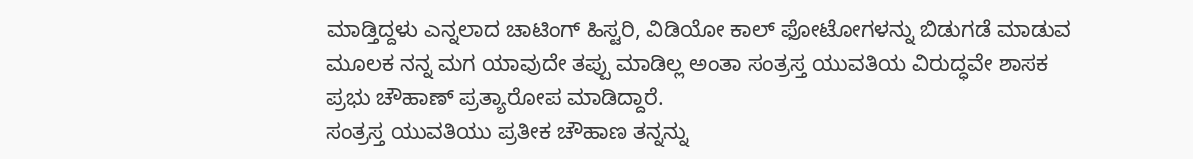ಮಾಡ್ತಿದ್ದಳು ಎನ್ನಲಾದ ಚಾಟಿಂಗ್ ಹಿಸ್ಟರಿ, ವಿಡಿಯೋ ಕಾಲ್ ಫೋಟೋಗಳನ್ನು ಬಿಡುಗಡೆ ಮಾಡುವ ಮೂಲಕ ನನ್ನ ಮಗ ಯಾವುದೇ ತಪ್ಪು ಮಾಡಿಲ್ಲ ಅಂತಾ ಸಂತ್ರಸ್ತ ಯುವತಿಯ ವಿರುದ್ಧವೇ ಶಾಸಕ ಪ್ರಭು ಚೌಹಾಣ್ ಪ್ರತ್ಯಾರೋಪ ಮಾಡಿದ್ದಾರೆ.
ಸಂತ್ರಸ್ತ ಯುವತಿಯು ಪ್ರತೀಕ ಚೌಹಾಣ ತನ್ನನ್ನು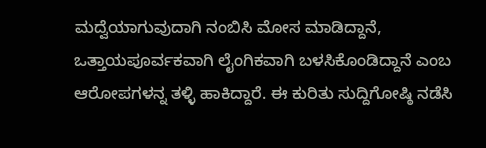ಮದ್ವೆಯಾಗುವುದಾಗಿ ನಂಬಿಸಿ‌‌ ಮೋಸ ಮಾಡಿದ್ದಾನೆ, ಒತ್ತಾಯಪೂರ್ವಕವಾಗಿ ಲೈಂಗಿಕವಾಗಿ ಬಳಸಿಕೊಂಡಿದ್ದಾನೆ ಎಂಬ ಆರೋಪಗಳನ್ನ ತಳ್ಳಿ ಹಾಕಿದ್ದಾರೆ. ಈ ಕುರಿತು ಸುದ್ದಿಗೋಷ್ಠಿ ನಡೆಸಿ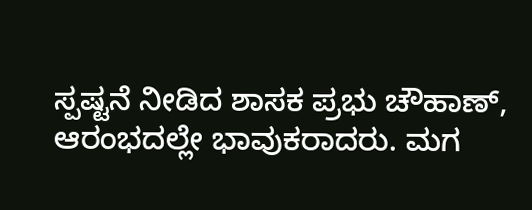ಸ್ಪಷ್ಟನೆ ನೀಡಿದ ಶಾಸಕ ಪ್ರಭು ಚೌಹಾಣ್, ಆರಂಭದಲ್ಲೇ ಭಾವುಕರಾದರು. ಮಗ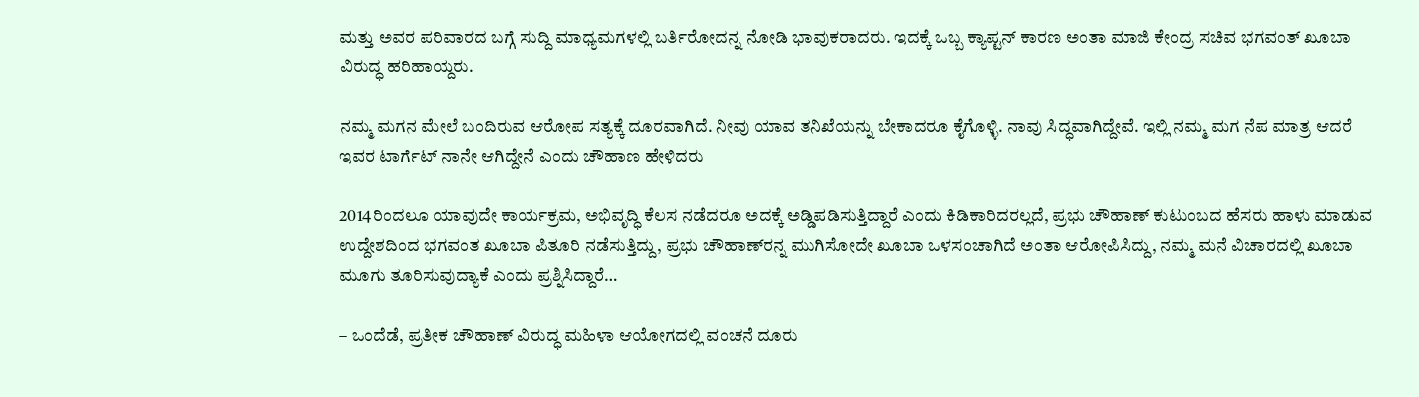ಮತ್ತು ‌ಅವರ ಪರಿವಾರದ ಬಗ್ಗೆ ಸುದ್ದಿ ಮಾಧ್ಯಮಗಳಲ್ಲಿ ಬರ್ತಿರೋದನ್ನ ನೋಡಿ ಭಾವುಕರಾದರು. ಇದಕ್ಕೆ ಒಬ್ಬ ಕ್ಯಾಪ್ಟನ್ ಕಾರಣ ಅಂತಾ ಮಾಜಿ ಕೇಂದ್ರ ಸಚಿವ ಭಗವಂತ್ ಖೂಬಾ ವಿರುದ್ಧ ಹರಿಹಾಯ್ದರು.

ನಮ್ಮ ಮಗನ ಮೇಲೆ ಬಂದಿರುವ ಆರೋಪ ಸತ್ಯಕ್ಕೆ ದೂರವಾಗಿದೆ. ನೀವು ಯಾವ ತನಿಖೆಯನ್ನು ಬೇಕಾದರೂ ಕೈಗೊಳ್ಳಿ. ನಾವು ಸಿದ್ಧವಾಗಿದ್ದೇವೆ. ಇಲ್ಲಿ ನಮ್ಮ ಮಗ ನೆಪ ಮಾತ್ರ ಆದರೆ ಇವರ ಟಾರ್ಗೆಟ್ ನಾನೇ ಆಗಿದ್ದೇನೆ ಎಂದು ಚೌಹಾಣ ಹೇಳಿದರು

2014ರಿಂದಲೂ ಯಾವುದೇ ಕಾರ್ಯಕ್ರಮ, ಅಭಿವೃದ್ಧಿ ಕೆಲಸ ನಡೆದರೂ ಅದಕ್ಕೆ ಅಡ್ಡಿಪಡಿಸುತ್ತಿದ್ದಾರೆ ಎಂದು‌ ಕಿಡಿಕಾರಿದರಲ್ಲದೆ, ಪ್ರಭು ಚೌಹಾಣ್ ಕುಟುಂಬದ ಹೆಸರು ಹಾಳು ಮಾಡುವ ಉದ್ದೇಶದಿಂದ ಭಗವಂತ ಖೂಬಾ ಪಿತೂರಿ ನಡೆಸುತ್ತಿದ್ದು, ಪ್ರಭು ಚೌಹಾಣ್‌ರನ್ನ ಮುಗಿಸೋದೇ ಖೂಬಾ ಒಳಸಂಚಾಗಿದೆ ಅಂತಾ ಆರೋಪಿಸಿದ್ದು, ನಮ್ಮ ಮನೆ ವಿಚಾರದಲ್ಲಿ ಖೂಬಾ ಮೂಗು ತೂರಿಸುವುದ್ಯಾಕೆ ಎಂದು ಪ್ರಶ್ನಿಸಿದ್ದಾರೆ…

– ಒಂದೆಡೆ, ಪ್ರತೀಕ ಚೌಹಾಣ್ ವಿರುದ್ಧ ಮಹಿಳಾ ಆಯೋಗದಲ್ಲಿ ವಂಚನೆ ದೂರು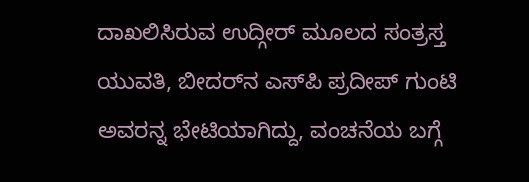ದಾಖಲಿಸಿರುವ ಉದ್ಗೀರ್‌ ಮೂಲದ ಸಂತ್ರಸ್ತ ಯುವತಿ, ಬೀದರ್‌ನ ಎಸ್‌ಪಿ ಪ್ರದೀಪ್ ಗುಂಟಿ ಅವರನ್ನ ಭೇಟಿಯಾಗಿದ್ದು, ವಂಚನೆಯ ಬಗ್ಗೆ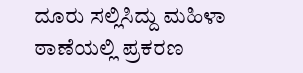ದೂರು ಸಲ್ಲಿಸಿದ್ದು ಮಹಿಳಾ ಠಾಣೆಯಲ್ಲಿ ಪ್ರಕರಣ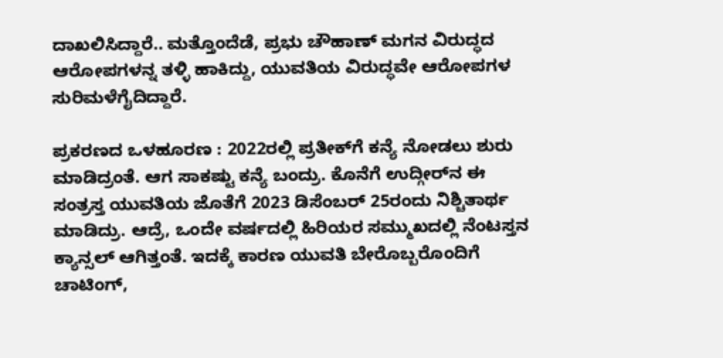ದಾಖಲಿಸಿದ್ದಾರೆ.. ಮತ್ತೊಂದೆಡೆ, ಪ್ರಭು ಚೌಹಾಣ್ ಮಗನ ವಿರುದ್ಧದ ಆರೋಪಗಳನ್ನ ತಳ್ಳಿ ಹಾಕಿದ್ದು, ಯುವತಿಯ ವಿರುದ್ಧವೇ ಆರೋಪಗಳ ಸುರಿಮಳೆಗೈದಿದ್ದಾರೆ.

ಪ್ರಕರಣದ ಒಳಹೂರಣ : 2022ರಲ್ಲಿ ಪ್ರತೀಕ್‌ಗೆ ಕನ್ಯೆ‌ ನೋಡಲು ಶುರು‌ ಮಾಡಿದ್ರಂತೆ. ಆಗ ಸಾಕಷ್ಟು ಕನ್ಯೆ ಬಂದ್ರು. ಕೊನೆಗೆ ಉದ್ಗೀರ್‌ನ ಈ ಸಂತ್ರಸ್ತ ಯುವತಿಯ ಜೊತೆಗೆ 2023 ಡಿಸೆಂಬರ್ 25ರಂದು ನಿಶ್ಚಿತಾರ್ಥ ಮಾಡಿದ್ರು. ಆದ್ರೆ, ಒಂದೇ ವರ್ಷದಲ್ಲಿ ಹಿರಿಯರ ಸಮ್ಮುಖದಲ್ಲಿ ನೆಂಟಸ್ತ‌ನ ಕ್ಯಾನ್ಸಲ್ ಆಗಿತ್ತಂತೆ. ಇದಕ್ಕೆ ಕಾರಣ ಯುವತಿ ಬೇರೊಬ್ಬರೊಂದಿಗೆ ಚಾಟಿಂಗ್,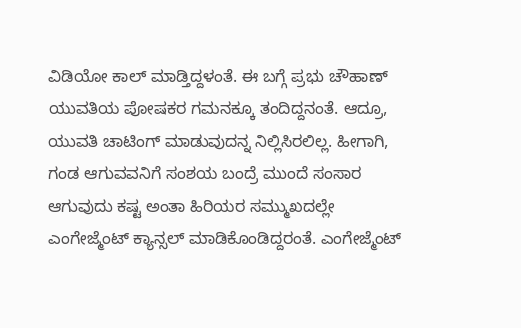ವಿಡಿಯೋ ಕಾಲ್‌ ಮಾಡ್ತಿದ್ದಳಂತೆ. ಈ ಬಗ್ಗೆ ಪ್ರಭು ಚೌಹಾಣ್ ಯುವತಿಯ ಪೋಷಕರ ಗಮನಕ್ಕೂ ತಂದಿದ್ದನಂತೆ. ಆದ್ರೂ, ಯುವತಿ ಚಾಟಿಂಗ್ ಮಾಡುವುದನ್ನ ನಿಲ್ಲಿಸಿರಲಿಲ್ಲ. ಹೀಗಾಗಿ, ಗಂಡ ಆಗುವವನಿಗೆ ಸಂಶಯ ಬಂದ್ರೆ‌ ಮುಂದೆ ಸಂಸಾರ ಆಗುವುದು ಕಷ್ಟ ಅಂತಾ ಹಿರಿಯರ ಸಮ್ಮುಖದಲ್ಲೇ ಎಂಗೇಜ್ಮೆಂಟ್‌ ಕ್ಯಾನ್ಸಲ್ ಮಾಡಿಕೊಂಡಿದ್ದರಂತೆ. ಎಂಗೇಜ್ಮೆಂಟ್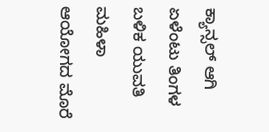ಕ್ಯಾನ್ಸಲ್ ಆಗಿ ಏಳೆಂಟು ತಿಂಗಳ ಬಳಿಕ ಯುವತಿ ಮಹಿಳಾ ಆಯೋಗದ ಮೊರೆ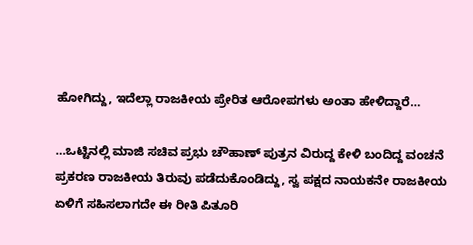ಹೋಗಿದ್ದು, ಇದೆಲ್ಲಾ ರಾಜಕೀಯ ಪ್ರೇರಿತ ಆರೋಪಗಳು ಅಂತಾ ಹೇಳಿದ್ದಾರೆ…

…ಒಟ್ಟಿನಲ್ಲಿ ಮಾಜಿ ಸಚಿವ ಪ್ರಭು ಚೌಹಾಣ್ ಪುತ್ರನ ವಿರುದ್ದ ಕೇಳಿ‌ ಬಂದಿದ್ದ ವಂಚನೆ ಪ್ರಕರಣ ರಾಜಕೀಯ ತಿರುವು ಪಡೆದುಕೊಂಡಿದ್ದು, ಸ್ವ ಪಕ್ಷದ ನಾಯಕನೇ ರಾಜಕೀಯ ಏಳಿಗೆ ಸಹಿಸಲಾಗದೇ ಈ ರೀತಿ ಪಿತೂರಿ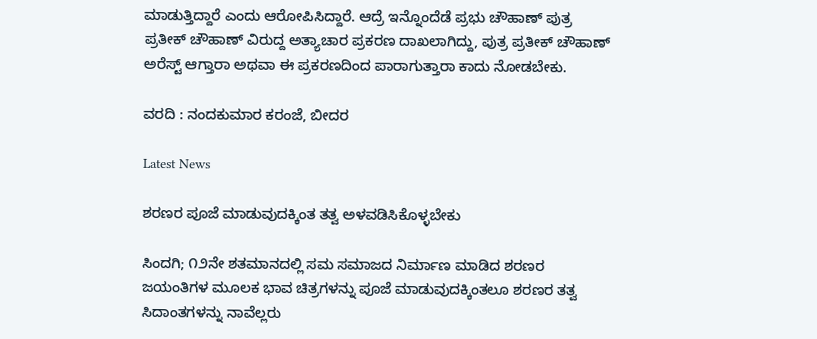ಮಾಡುತ್ತಿದ್ದಾರೆ ಎಂದು ಆರೋಪಿಸಿದ್ದಾರೆ. ಆದ್ರೆ ಇನ್ನೊಂದೆಡೆ ಪ್ರಭು ಚೌಹಾಣ್ ಪುತ್ರ ಪ್ರತೀಕ್ ಚೌಹಾಣ್ ವಿರುದ್ದ ಅತ್ಯಾಚಾರ ಪ್ರಕರಣ ದಾಖಲಾಗಿದ್ದು, ಪುತ್ರ ಪ್ರತೀಕ್ ಚೌಹಾಣ್ ಅರೆಸ್ಟ್ ಆಗ್ತಾರಾ ಅಥವಾ ಈ ಪ್ರಕರಣದಿಂದ ಪಾರಾಗುತ್ತಾರಾ ಕಾದು ನೋಡಬೇಕು.

ವರದಿ : ನಂದಕುಮಾರ ಕರಂಜೆ, ಬೀದರ

Latest News

ಶರಣರ ಪೂಜೆ ಮಾಡುವುದಕ್ಕಿಂತ ತತ್ವ ಅಳವಡಿಸಿಕೊಳ್ಳಬೇಕು

ಸಿಂದಗಿ; ೧೨ನೇ ಶತಮಾನದಲ್ಲಿ ಸಮ ಸಮಾಜದ ನಿರ್ಮಾಣ ಮಾಡಿದ ಶರಣರ ಜಯಂತಿಗಳ ಮೂಲಕ ಭಾವ ಚಿತ್ರಗಳನ್ನು ಪೂಜೆ ಮಾಡುವುದಕ್ಕಿಂತಲೂ ಶರಣರ ತತ್ವ ಸಿದಾಂತಗಳನ್ನು ನಾವೆಲ್ಲರು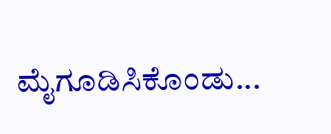ಮೈಗೂಡಿಸಿಕೊಂಡು...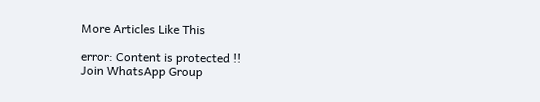More Articles Like This

error: Content is protected !!
Join WhatsApp Group